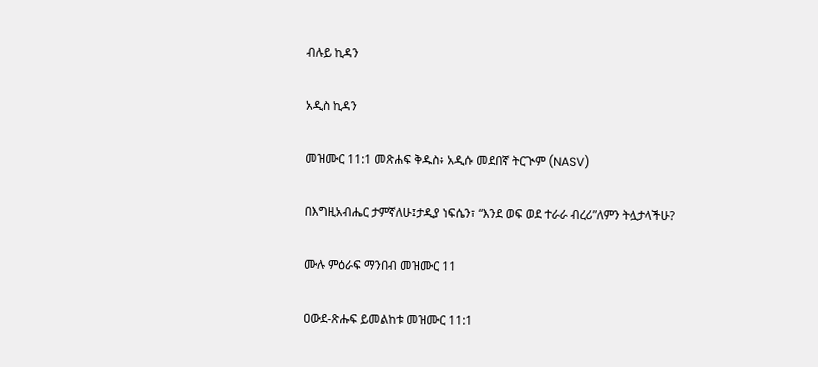ብሉይ ኪዳን

አዲስ ኪዳን

መዝሙር 11:1 መጽሐፍ ቅዱስ፥ አዲሱ መደበኛ ትርጒም (NASV)

በእግዚአብሔር ታምኛለሁ፤ታዲያ ነፍሴን፣ “እንደ ወፍ ወደ ተራራ ብረሪ”ለምን ትሏታላችሁ?

ሙሉ ምዕራፍ ማንበብ መዝሙር 11

ዐውደ-ጽሑፍ ይመልከቱ መዝሙር 11:1